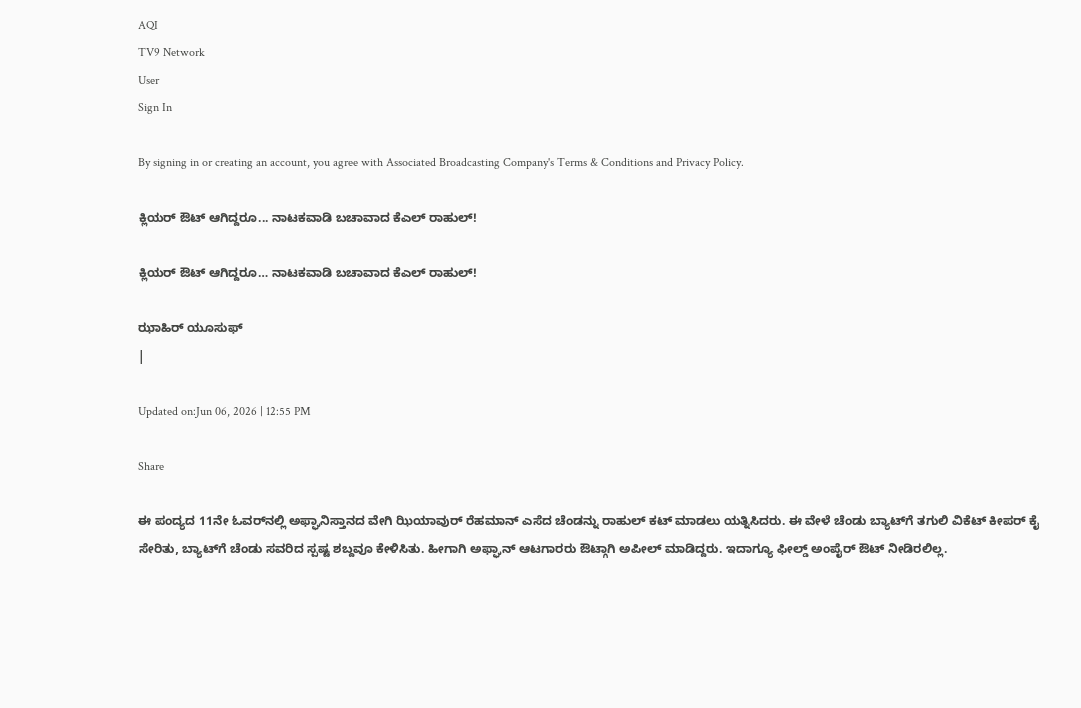AQI
TV9 Network
User
Sign In

By signing in or creating an account, you agree with Associated Broadcasting Company's Terms & Conditions and Privacy Policy.

ಕ್ಲಿಯರ್ ಔಟ್ ಆಗಿದ್ದರೂ... ನಾಟಕವಾಡಿ ಬಚಾವಾದ ಕೆಎಲ್ ರಾಹುಲ್!

ಕ್ಲಿಯರ್ ಔಟ್ ಆಗಿದ್ದರೂ… ನಾಟಕವಾಡಿ ಬಚಾವಾದ ಕೆಎಲ್ ರಾಹುಲ್!

ಝಾಹಿರ್ ಯೂಸುಫ್
|

Updated on:Jun 06, 2026 | 12:55 PM

Share

ಈ ಪಂದ್ಯದ 11ನೇ ಓವರ್‌ನಲ್ಲಿ ಅಫ್ಘಾನಿಸ್ತಾನದ ವೇಗಿ ಝಿಯಾವುರ್ ರೆಹಮಾನ್ ಎಸೆದ ಚೆಂಡನ್ನು ರಾಹುಲ್ ಕಟ್ ಮಾಡಲು ಯತ್ನಿಸಿದರು. ಈ ವೇಳೆ ಚೆಂಡು ಬ್ಯಾಟ್‌ಗೆ ತಗುಲಿ ವಿಕೆಟ್ ಕೀಪರ್ ಕೈ ಸೇರಿತು, ಬ್ಯಾಟ್‌ಗೆ ಚೆಂಡು ಸವರಿದ ಸ್ಪಷ್ಟ ಶಬ್ದವೂ ಕೇಳಿಸಿತು. ಹೀಗಾಗಿ ಅಫ್ಘಾನ್ ಆಟಗಾರರು ಔಟ್ಗಾಗಿ ಅಪೀಲ್ ಮಾಡಿದ್ದರು. ಇದಾಗ್ಯೂ ಫೀಲ್ಡ್ ಅಂಪೈರ್ ಔಟ್ ನೀಡಿರಲಿಲ್ಲ.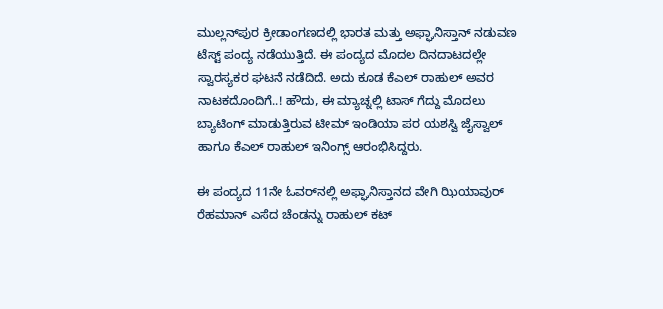ಮುಲ್ಲನ್‌ಪುರ ಕ್ರೀಡಾಂಗಣದಲ್ಲಿ ಭಾರತ ಮತ್ತು ಅಫ್ಘಾನಿಸ್ತಾನ್ ನಡುವಣ ಟೆಸ್ಟ್ ಪಂದ್ಯ ನಡೆಯುತ್ತಿದೆ. ಈ ಪಂದ್ಯದ ಮೊದಲ ದಿನದಾಟದಲ್ಲೇ ಸ್ವಾರಸ್ಯಕರ ಘಟನೆ ನಡೆದಿದೆ. ಅದು ಕೂಡ ಕೆಎಲ್ ರಾಹುಲ್ ಅವರ ನಾಟಕದೊಂದಿಗೆ..! ಹೌದು, ಈ ಮ್ಯಾಚ್ನಲ್ಲಿ ಟಾಸ್ ಗೆದ್ದು ಮೊದಲು ಬ್ಯಾಟಿಂಗ್ ಮಾಡುತ್ತಿರುವ ಟೀಮ್ ಇಂಡಿಯಾ ಪರ ಯಶಸ್ವಿ ಜೈಸ್ವಾಲ್ ಹಾಗೂ ಕೆಎಲ್ ರಾಹುಲ್ ಇನಿಂಗ್ಸ್ ಆರಂಭಿಸಿದ್ದರು.

ಈ ಪಂದ್ಯದ 11ನೇ ಓವರ್‌ನಲ್ಲಿ ಅಫ್ಘಾನಿಸ್ತಾನದ ವೇಗಿ ಝಿಯಾವುರ್ ರೆಹಮಾನ್ ಎಸೆದ ಚೆಂಡನ್ನು ರಾಹುಲ್ ಕಟ್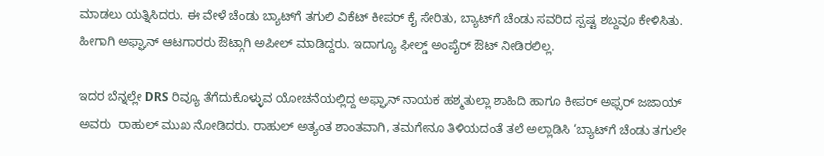ಮಾಡಲು ಯತ್ನಿಸಿದರು. ಈ ವೇಳೆ ಚೆಂಡು ಬ್ಯಾಟ್‌ಗೆ ತಗುಲಿ ವಿಕೆಟ್ ಕೀಪರ್ ಕೈ ಸೇರಿತು, ಬ್ಯಾಟ್‌ಗೆ ಚೆಂಡು ಸವರಿದ ಸ್ಪಷ್ಟ ಶಬ್ದವೂ ಕೇಳಿಸಿತು. ಹೀಗಾಗಿ ಅಫ್ಘಾನ್ ಆಟಗಾರರು ಔಟ್ಗಾಗಿ ಅಪೀಲ್ ಮಾಡಿದ್ದರು. ಇದಾಗ್ಯೂ ಫೀಲ್ಡ್ ಅಂಪೈರ್ ಔಟ್ ನೀಡಿರಲಿಲ್ಲ.

ಇದರ ಬೆನ್ನಲ್ಲೇ DRS ರಿವ್ಯೂ ತೆಗೆದುಕೊಳ್ಳುವ ಯೋಚನೆಯಲ್ಲಿದ್ದ ಅಫ್ಘಾನ್ ನಾಯಕ ಹಶ್ಮತುಲ್ಲಾ ಶಾಹಿದಿ ಹಾಗೂ ಕೀಪರ್ ಅಫ್ಸರ್ ಜಜಾಯ್ ಅವರು  ರಾಹುಲ್ ಮುಖ ನೋಡಿದರು. ರಾಹುಲ್ ಅತ್ಯಂತ ಶಾಂತವಾಗಿ, ತಮಗೇನೂ ತಿಳಿಯದಂತೆ ತಲೆ ಅಲ್ಲಾಡಿಸಿ ‘ಬ್ಯಾಟ್‌ಗೆ ಚೆಂಡು ತಗುಲೇ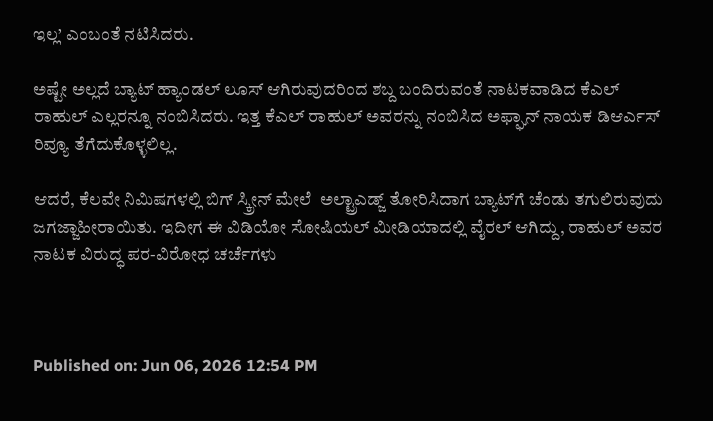ಇಲ್ಲ’ ಎಂಬಂತೆ ನಟಿಸಿದರು.

ಅಷ್ಟೇ ಅಲ್ಲದೆ ಬ್ಯಾಟ್ ಹ್ಯಾಂಡಲ್ ಲೂಸ್ ಆಗಿರುವುದರಿಂದ ಶಬ್ದ ಬಂದಿರುವಂತೆ ನಾಟಕವಾಡಿದ ಕೆಎಲ್ ರಾಹುಲ್ ಎಲ್ಲರನ್ನೂ ನಂಬಿಸಿದರು. ಇತ್ತ ಕೆಎಲ್ ರಾಹುಲ್ ಅವರನ್ನು ನಂಬಿಸಿದ ಅಫ್ಘಾನ್ ನಾಯಕ ಡಿಆರ್ಎಸ್ ರಿವ್ಯೂ ತೆಗೆದುಕೊಳ್ಳಲಿಲ್ಲ.

ಆದರೆ, ಕೆಲವೇ ನಿಮಿಷಗಳಲ್ಲಿ ಬಿಗ್ ಸ್ಕ್ರೀನ್ ಮೇಲೆ  ಅಲ್ಟ್ರಾಎಡ್ಜ್ ತೋರಿಸಿದಾಗ ಬ್ಯಾಟ್‌ಗೆ ಚೆಂಡು ತಗುಲಿರುವುದು ಜಗಜ್ಜಾಹೀರಾಯಿತು. ಇದೀಗ ಈ ವಿಡಿಯೋ ಸೋಷಿಯಲ್ ಮೀಡಿಯಾದಲ್ಲಿ ವೈರಲ್ ಆಗಿದ್ದು, ರಾಹುಲ್ ಅವರ ನಾಟಕ ವಿರುದ್ಧ ಪರ-ವಿರೋಧ ಚರ್ಚೆಗಳು



Published on: Jun 06, 2026 12:54 PM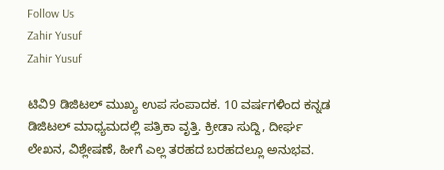Follow Us
Zahir Yusuf
Zahir Yusuf

ಟಿವಿ9 ಡಿಜಿಟಲ್ ಮುಖ್ಯ ಉಪ ಸಂಪಾದಕ. 10 ವರ್ಷಗಳಿಂದ ಕನ್ನಡ ಡಿಜಿಟಲ್ ಮಾಧ್ಯಮದಲ್ಲಿ ಪತ್ರಿಕಾ ವೃತ್ತಿ. ಕ್ರೀಡಾ ಸುದ್ದಿ, ದೀರ್ಘ ಲೇಖನ, ವಿಶ್ಲೇಷಣೆ, ಹೀಗೆ ಎಲ್ಲ ತರಹದ ಬರಹದಲ್ಲೂ ಅನುಭವ.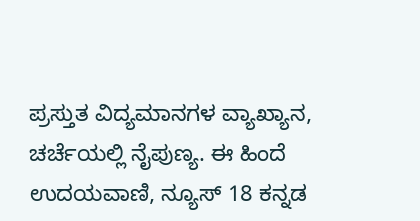ಪ್ರಸ್ತುತ ವಿದ್ಯಮಾನಗಳ ವ್ಯಾಖ್ಯಾನ, ಚರ್ಚೆಯಲ್ಲಿ ನೈಪುಣ್ಯ. ಈ ಹಿಂದೆ ಉದಯವಾಣಿ, ನ್ಯೂಸ್ 18 ಕನ್ನಡ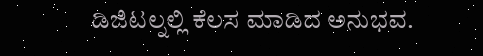ಡಿಜಿಟಲ್ನಲ್ಲಿ ಕೆಲಸ ಮಾಡಿದ ಅನುಭವ.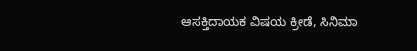ಆಸಕ್ತಿದಾಯಕ ವಿಷಯ ಕ್ರೀಡೆ, ಸಿನಿಮಾ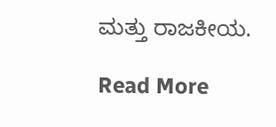ಮತ್ತು ರಾಜಕೀಯ.

Read More